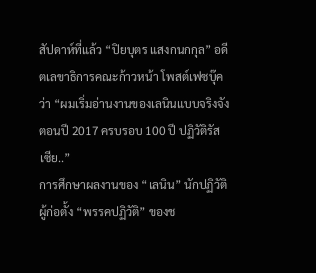สัปดาห์ที่แล้ว “ปิยบุตร แสงกนกกุล” อดีตเลขาธิการคณะก้าวหน้า โพสต์เฟซบุ๊คว่า “ผมเริ่มอ่านงานของเลนินแบบจริงจังตอนปี 2017 ครบรอบ 100 ปี ปฏิวัติรัสเซีย..”
การศึกษาผลงานของ “เลนิน” นักปฏิวัติผู้ก่อตั้ง “พรรคปฏิวัติ” ของช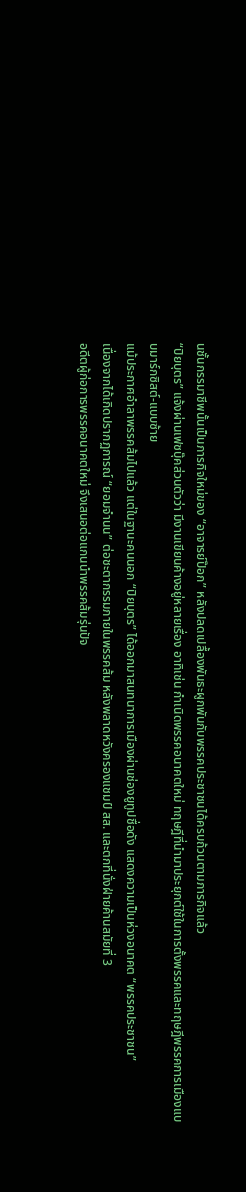นชั้นกรรมาชีพนั้นเป็นภารกิจใหม่ของ “อาจารย์ป๊อก” หลังปลดเปลื้องพันธะผูกพันกับพรรคประชาชนได้ครบถ้วนตามภารกิจแล้ว
“ปิยบุตร” แจ้งผ่านเฟซบุ๊คส่วนตัวว่า มีงานเขียนค้างอยู่หลายเรื่อง อาทิเช่น กำเนิดพรรคอนาคตใหม่ ทฤษฎีที่นำมาประยุกต์ใช้ในการตั้งพรรคและทฤษฎีพรรคการเมืองแบบมาร์กซิสต์-แบบซ้าย
แม้ประกาศอำลาพรรคส้มไปแล้ว แต่ในฐานะคนนอก “ปิยบุตร” ได้ออกมาสนทนาการเมืองผ่านช่องยูทูปชื่อดัง แสดงความเป็นห่วงอนาคต “พรรคประชาชน”
เนื่องจากได้เกิดปรากฏการณ์ “ยอมจำนน” ต่อชะตากรรมภายในพรรคส้ม หลังพลาดหวังครองแชมป์ สส. และตกที่นั่งฝ่ายค้านสมัยที่ 3
อดีตผู้ก่อการพรรคอนาคตใหม่ จึงเสนอต่อแกนนำพรรคส้มรุ่นปัจ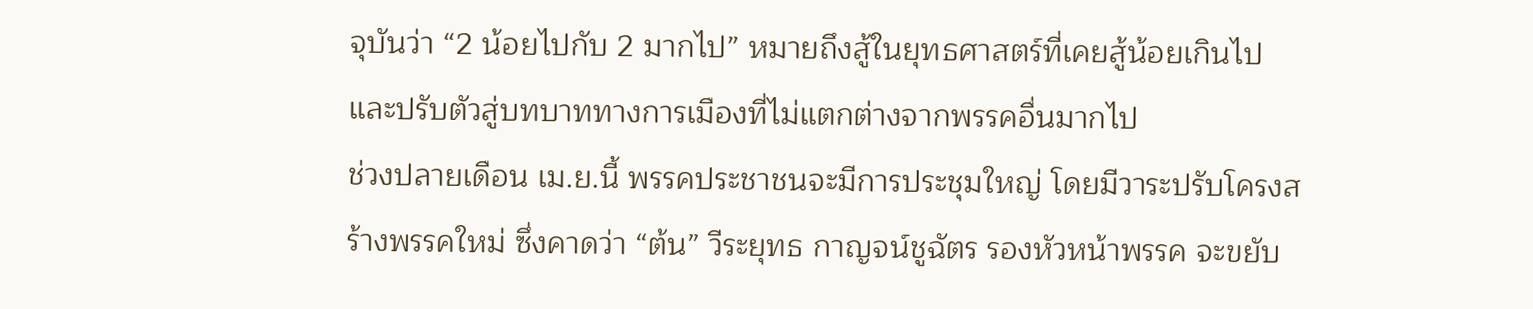จุบันว่า “2 น้อยไปกับ 2 มากไป” หมายถึงสู้ในยุทธศาสตร์ที่เคยสู้น้อยเกินไป และปรับตัวสู่บทบาททางการเมืองที่ไม่แตกต่างจากพรรคอื่นมากไป
ช่วงปลายเดือน เม.ย.นี้ พรรคประชาชนจะมีการประชุมใหญ่ โดยมีวาระปรับโครงสร้างพรรคใหม่ ซึ่งคาดว่า “ต้น” วีระยุทธ กาญจน์ชูฉัตร รองหัวหน้าพรรค จะขยับ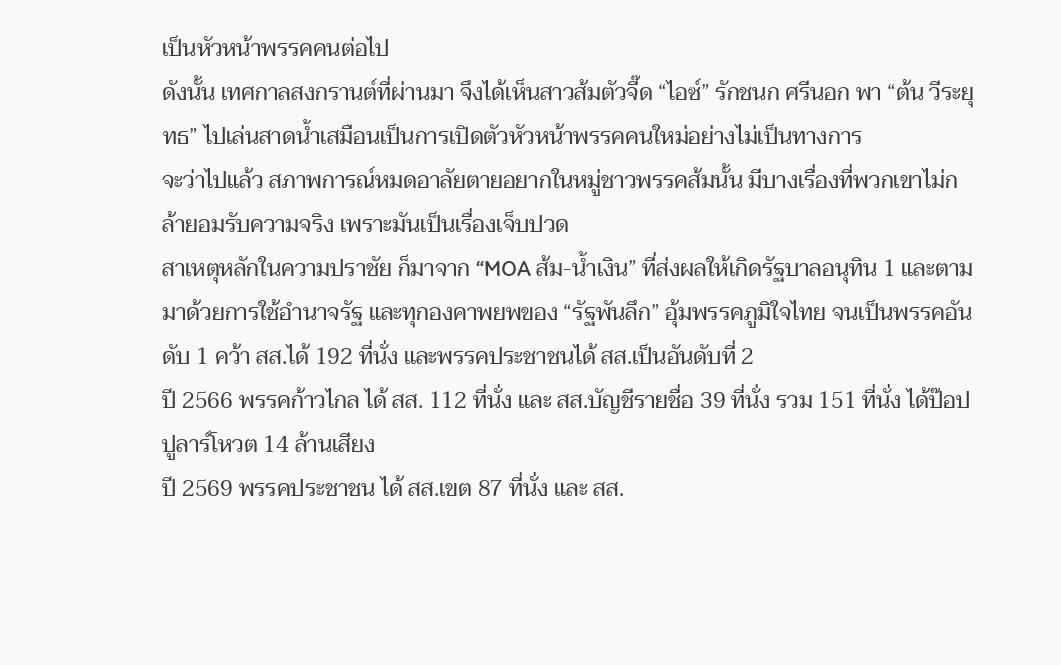เป็นหัวหน้าพรรคคนต่อไป
ดังนั้น เทศกาลสงกรานต์ที่ผ่านมา จึงได้เห็นสาวส้มตัวจี๊ด “ไอซ์” รักชนก ศรีนอก พา “ต้น วีระยุทธ” ไปเล่นสาดน้ำเสมือนเป็นการเปิดตัวหัวหน้าพรรคคนใหม่อย่างไม่เป็นทางการ
จะว่าไปแล้ว สภาพการณ์หมดอาลัยตายอยากในหมู่ชาวพรรคส้มนั้น มีบางเรื่องที่พวกเขาไม่กล้ายอมรับความจริง เพราะมันเป็นเรื่องเจ็บปวด
สาเหตุหลักในความปราชัย ก็มาจาก “MOA ส้ม-น้ำเงิน” ที่ส่งผลให้เกิดรัฐบาลอนุทิน 1 และตามมาด้วยการใช้อำนาจรัฐ และทุกองคาพยพของ “รัฐพันลึก” อุ้มพรรคภูมิใจไทย จนเป็นพรรคอันดับ 1 คว้า สส.ได้ 192 ที่นั่ง และพรรคประชาชนได้ สส.เป็นอันดับที่ 2
ปี 2566 พรรคก้าวไกล ได้ สส. 112 ที่นั่ง และ สส.บัญชีรายชื่อ 39 ที่นั่ง รวม 151 ที่นั่ง ได้ป๊อปปูลาร์โหวต 14 ล้านเสียง
ปี 2569 พรรคประชาชน ได้ สส.เขต 87 ที่นั่ง และ สส.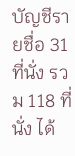บัญชีรายชื่อ 31 ที่นั่ง รวม 118 ที่นั่ง ได้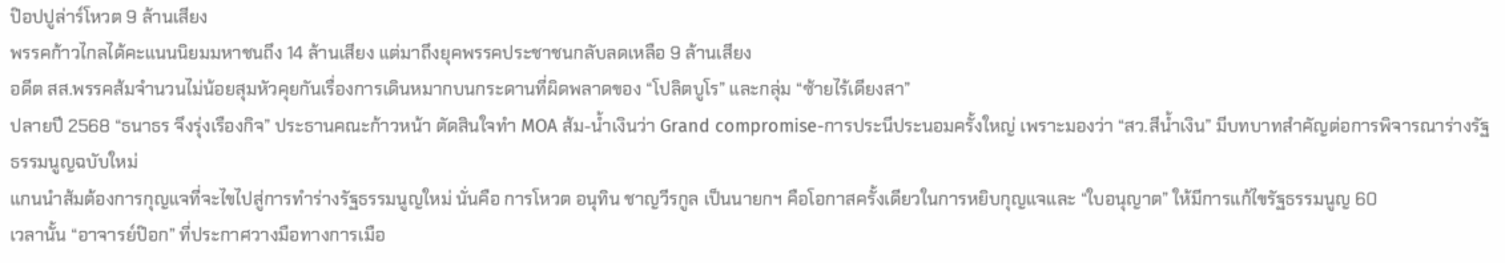ป๊อปปูล่าร์โหวต 9 ล้านเสียง
พรรคก้าวไกลได้คะแนนนิยมมหาชนถึง 14 ล้านเสียง แต่มาถึงยุคพรรคประชาชนกลับลดเหลือ 9 ล้านเสียง
อดีต สส.พรรคส้มจำนวนไม่น้อยสุมหัวคุยกันเรื่องการเดินหมากบนกระดานที่ผิดพลาดของ “โปลิตบูโร” และกลุ่ม “ซ้ายไร้เดียงสา”
ปลายปี 2568 “ธนาธร จึงรุ่งเรืองกิจ” ประธานคณะก้าวหน้า ตัดสินใจทำ MOA ส้ม-น้ำเงินว่า Grand compromise-การประนีประนอมครั้งใหญ่ เพราะมองว่า “สว.สีน้ำเงิน” มีบทบาทสำคัญต่อการพิจารณาร่างรัฐธรรมนูญฉบับใหม่
แกนนำส้มต้องการกุญแจที่จะไขไปสู่การทำร่างรัฐธรรมนูญใหม่ นั่นคือ การโหวต อนุทิน ชาญวีรกูล เป็นนายกฯ คือโอกาสครั้งเดียวในการหยิบกุญแจและ “ใบอนุญาต” ให้มีการแก้ไขรัฐธรรมนูญ 60
เวลานั้น “อาจารย์ป๊อก” ที่ประกาศวางมือทางการเมือ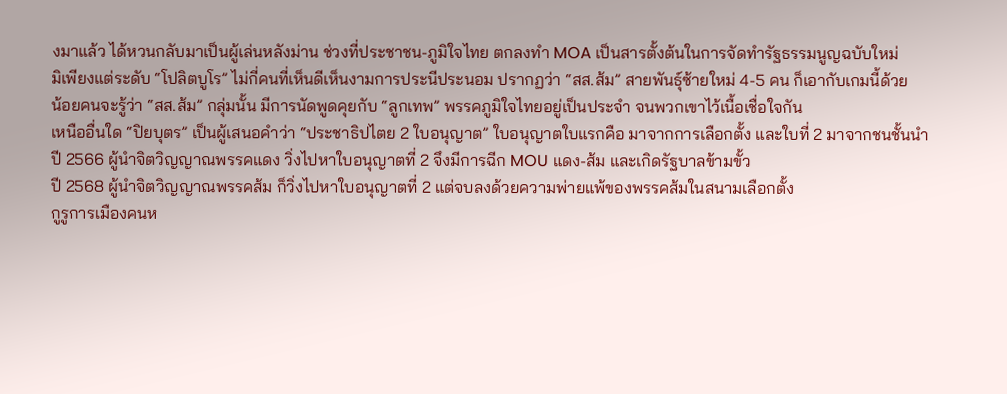งมาแล้ว ได้หวนกลับมาเป็นผู้เล่นหลังม่าน ช่วงที่ประชาชน-ภูมิใจไทย ตกลงทำ MOA เป็นสารตั้งต้นในการจัดทำรัฐธรรมนูญฉบับใหม่
มิเพียงแต่ระดับ “โปลิตบูโร” ไม่กี่คนที่เห็นดีเห็นงามการประนีประนอม ปรากฏว่า “สส.ส้ม” สายพันธุ์ซ้ายใหม่ 4-5 คน ก็เอากับเกมนี้ด้วย
น้อยคนจะรู้ว่า “สส.ส้ม” กลุ่มนั้น มีการนัดพูดคุยกับ “ลูกเทพ” พรรคภูมิใจไทยอยู่เป็นประจำ จนพวกเขาไว้เนื้อเชื่อใจกัน
เหนืออื่นใด “ปิยบุตร” เป็นผู้เสนอคำว่า “ประชาธิปไตย 2 ใบอนุญาต” ใบอนุญาตใบแรกคือ มาจากการเลือกตั้ง และใบที่ 2 มาจากชนชั้นนำ
ปี 2566 ผู้นำจิตวิญญาณพรรคแดง วิ่งไปหาใบอนุญาตที่ 2 จึงมีการฉีก MOU แดง-ส้ม และเกิดรัฐบาลข้ามขั้ว
ปี 2568 ผู้นำจิตวิญญาณพรรคส้ม ก็วิ่งไปหาใบอนุญาตที่ 2 แต่จบลงด้วยความพ่ายแพ้ของพรรคส้มในสนามเลือกตั้ง
กูรูการเมืองคนห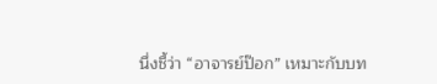นึ่งชี้ว่า “อาจารย์ป๊อก” เหมาะกับบท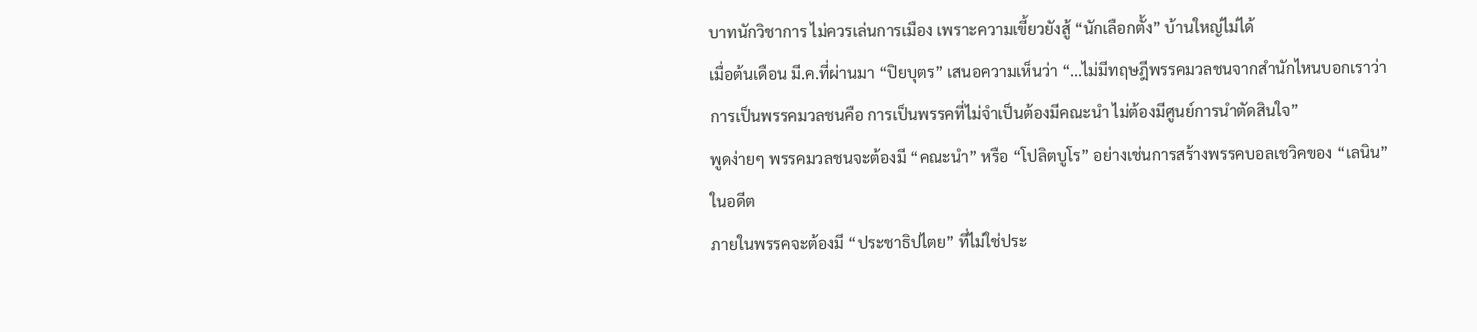บาทนักวิชาการ ไม่ควรเล่นการเมือง เพราะความเขี้ยวยังสู้ “นักเลือกตั้ง” บ้านใหญ่ไม่ได้
เมื่อต้นเดือน มี.ค.ที่ผ่านมา “ปิยบุตร” เสนอความเห็นว่า “...ไม่มีทฤษฎีพรรคมวลชนจากสำนักไหนบอกเราว่า การเป็นพรรคมวลชนคือ การเป็นพรรคที่ไม่จำเป็นต้องมีคณะนำ ไม่ต้องมีศูนย์การนำตัดสินใจ”
พูดง่ายๆ พรรคมวลชนจะต้องมี “คณะนำ” หรือ “โปลิตบูโร” อย่างเช่นการสร้างพรรคบอลเชวิคของ “เลนิน” ในอดีต
ภายในพรรคจะต้องมี “ประชาธิปไตย” ที่ไม่ใช่ประ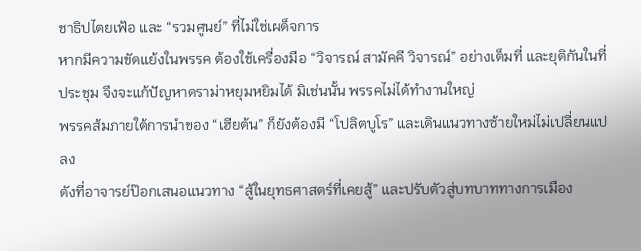ชาธิปไตยเฟ้อ และ “รวมศูนย์” ที่ไม่ใช่เผด็จการ
หากมีความขัดแย้งในพรรค ต้องใช้เครื่องมือ “วิจารณ์ สามัคคี วิจารณ์” อย่างเต็มที่ และยุติกันในที่ประชุม จึงจะแก้ปัญหาดราม่าหยุมหยิมได้ มิเช่นนั้น พรรคไม่ได้ทำงานใหญ่
พรรคส้มภายใต้การนำของ “เฮียต้น” ก็ยังต้องมี “โปลิตบูโร” และเดินแนวทางซ้ายใหม่ไม่เปลี่ยนแปลง
ดังที่อาจารย์ป๊อกเสนอแนวทาง “สู้ในยุทธศาสตร์ที่เคยสู้” และปรับตัวสู่บทบาททางการเมือง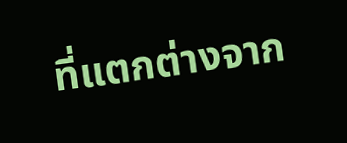ที่แตกต่างจาก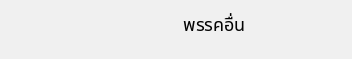พรรคอื่น